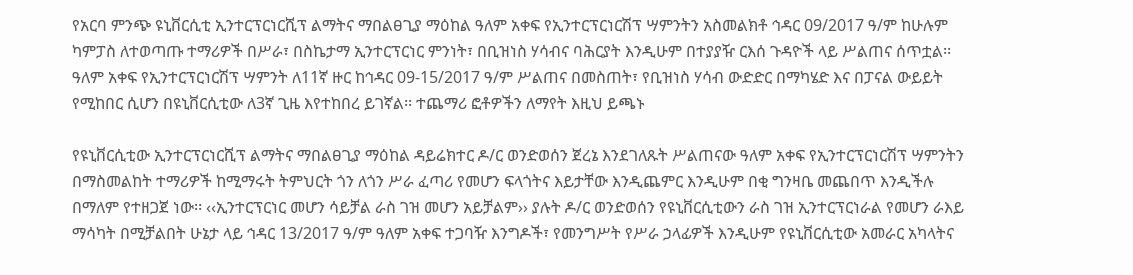የአርባ ምንጭ ዩኒቨርሲቲ ኢንተርፕርነርሺፕ ልማትና ማበልፀጊያ ማዕከል ዓለም አቀፍ የኢንተርፕርነርሽፕ ሣምንትን አስመልክቶ ኅዳር 09/2017 ዓ/ም ከሁሉም ካምፓስ ለተወጣጡ ተማሪዎች በሥራ፣ በስኬታማ ኢንተርፕርነር ምንነት፣ በቢዝነስ ሃሳብና ባሕርያት እንዲሁም በተያያዥ ርእሰ ጉዳዮች ላይ ሥልጠና ሰጥቷል፡፡ ዓለም አቀፍ የኢንተርፕርነርሽፕ ሣምንት ለ11ኛ ዙር ከኅዳር 09-15/2017 ዓ/ም ሥልጠና በመስጠት፣ የቢዝነስ ሃሳብ ውድድር በማካሄድ እና በፓናል ውይይት የሚከበር ሲሆን በዩኒቨርሲቲው ለ3ኛ ጊዜ እየተከበረ ይገኛል፡፡ ተጨማሪ ፎቶዎችን ለማየት እዚህ ይጫኑ

የዩኒቨርሲቲው ኢንተርፕርነርሺፕ ልማትና ማበልፀጊያ ማዕከል ዳይሬክተር ዶ/ር ወንድወሰን ጀረኔ እንደገለጹት ሥልጠናው ዓለም አቀፍ የኢንተርፕርነርሽፕ ሣምንትን በማስመልከት ተማሪዎች ከሚማሩት ትምህርት ጎን ለጎን ሥራ ፈጣሪ የመሆን ፍላጎትና እይታቸው እንዲጨምር እንዲሁም በቂ ግንዛቤ መጨበጥ እንዲችሉ በማለም የተዘጋጀ ነው፡፡ ‹‹ኢንተርፕርነር መሆን ሳይቻል ራስ ገዝ መሆን አይቻልም›› ያሉት ዶ/ር ወንድወሰን የዩኒቨርሲቲውን ራስ ገዝ ኢንተርፕርነራል የመሆን ራእይ ማሳካት በሚቻልበት ሁኔታ ላይ ኅዳር 13/2017 ዓ/ም ዓለም አቀፍ ተጋባዥ እንግዶች፣ የመንግሥት የሥራ ኃላፊዎች እንዲሁም የዩኒቨርሲቲው አመራር አካላትና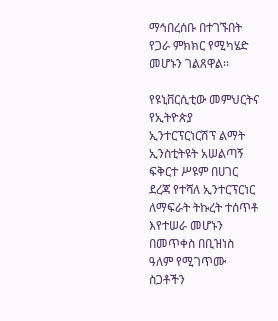ማኅበረሰቡ በተገኙበት የጋራ ምክክር የሚካሄድ መሆኑን ገልጸዋል፡፡

የዩኒቨርሲቲው መምህርትና የኢትዮጵያ ኢንተርፕርነርሽፕ ልማት ኢንስቲትዩት አሠልጣኝ ፍቅርተ ሥዩም በሀገር ደረጃ የተሻለ ኢንተርፕርነር ለማፍራት ትኩረት ተሰጥቶ እየተሠራ መሆኑን በመጥቀስ በቢዝነስ ዓለም የሚገጥሙ ስጋቶችን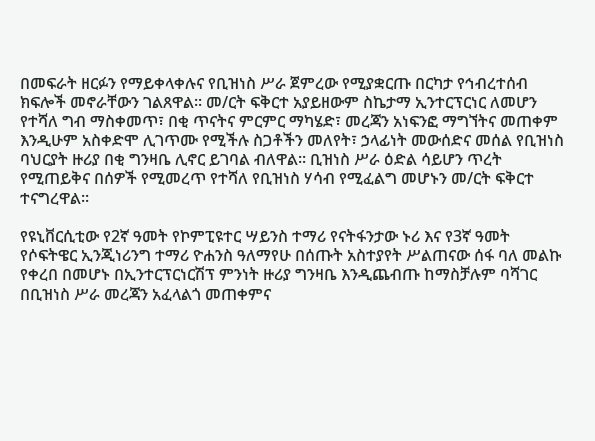በመፍራት ዘርፉን የማይቀላቀሉና የቢዝነስ ሥራ ጀምረው የሚያቋርጡ በርካታ የኅብረተሰብ ክፍሎች መኖራቸውን ገልጸዋል፡፡ መ/ርት ፍቅርተ አያይዘውም ስኬታማ ኢንተርፕርነር ለመሆን የተሻለ ግብ ማስቀመጥ፣ በቂ ጥናትና ምርምር ማካሄድ፣ መረጃን አነፍንፎ ማግኘትና መጠቀም እንዲሁም አስቀድሞ ሊገጥሙ የሚችሉ ስጋቶችን መለየት፣ ኃላፊነት መውሰድና መሰል የቢዝነስ ባህርያት ዙሪያ በቂ ግንዛቤ ሊኖር ይገባል ብለዋል፡፡ ቢዝነስ ሥራ ዕድል ሳይሆን ጥረት የሚጠይቅና በሰዎች የሚመረጥ የተሻለ የቢዝነስ ሃሳብ የሚፈልግ መሆኑን መ/ርት ፍቅርተ ተናግረዋል፡፡

የዩኒቨርሲቲው የ2ኛ ዓመት የኮምፒዩተር ሣይንስ ተማሪ የናትፋንታው ኑሪ እና የ3ኛ ዓመት የሶፍትዌር ኢንጂነሪንግ ተማሪ ዮሐንስ ዓለማየሁ በሰጡት አስተያየት ሥልጠናው ሰፋ ባለ መልኩ የቀረበ በመሆኑ በኢንተርፕርነርሽፕ ምንነት ዙሪያ ግንዛቤ እንዲጨብጡ ከማስቻሉም ባሻገር በቢዝነስ ሥራ መረጃን አፈላልጎ መጠቀምና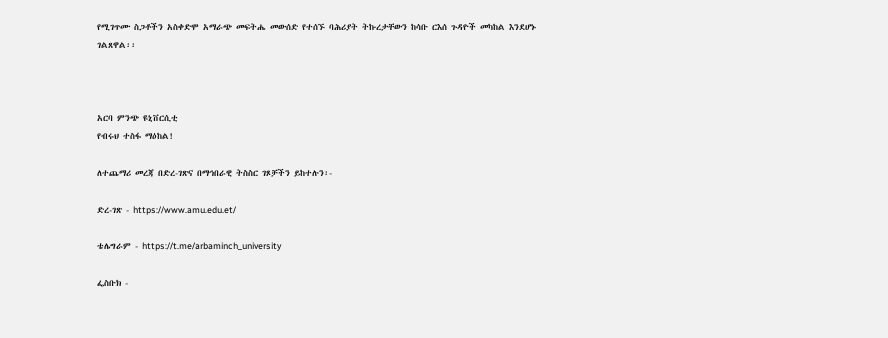የሚገጥሙ ስጋቶችን አስቀድሞ አማራጭ መፍትሔ መውሰድ የተሰኙ ባሕሪያት ትኩረታቸውን ከሳቡ ርእሰ ጉዳዮች መካከል እንደሆኑ ገልጸዋል፡፡



አርባ ምንጭ ዩኒቨርሲቲ
የብሩህ ተስፋ ማዕከል!

ለተጨማሪ መረጃ በድረ-ገጽና በማኅበራዊ ትስስር ገጾቻችን ይከተሉን፡-

ድረ-ገጽ - https://www.amu.edu.et/

ቴሌግራም - https://t.me/arbaminch_university

ፌስቡክ -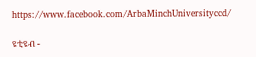https://www.facebook.com/ArbaMinchUniversityccd/

ዩቲዩብ -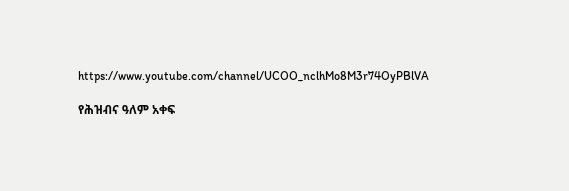https://www.youtube.com/channel/UCOO_nclhMo8M3r74OyPBlVA

የሕዝብና ዓለም አቀፍ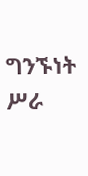ግንኙነት ሥራ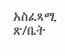አስፈጻሚ ጽ/ቤት